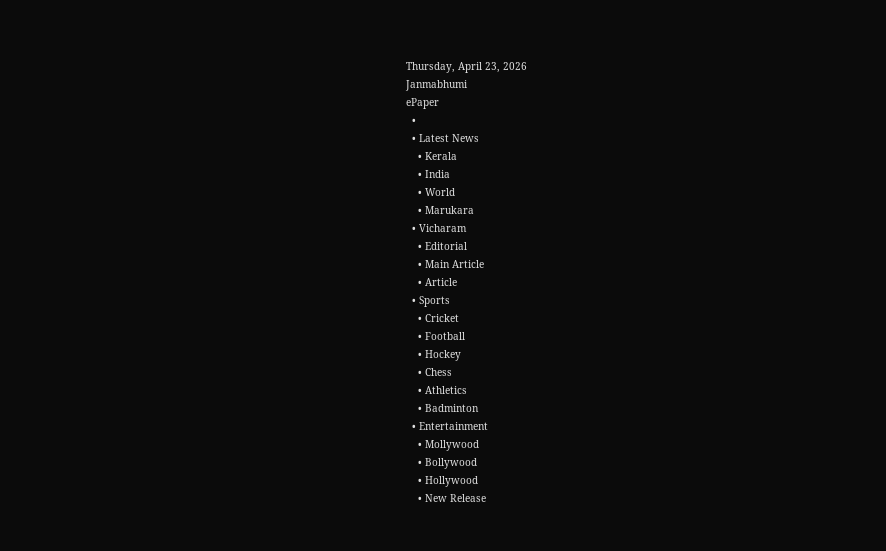Thursday, April 23, 2026
Janmabhumi
ePaper
  •
  • Latest News
    • Kerala
    • India
    • World
    • Marukara
  • Vicharam
    • Editorial
    • Main Article
    • Article
  • Sports
    • Cricket
    • Football
    • Hockey
    • Chess
    • Athletics
    • Badminton
  • Entertainment
    • Mollywood
    • Bollywood
    • Hollywood
    • New Release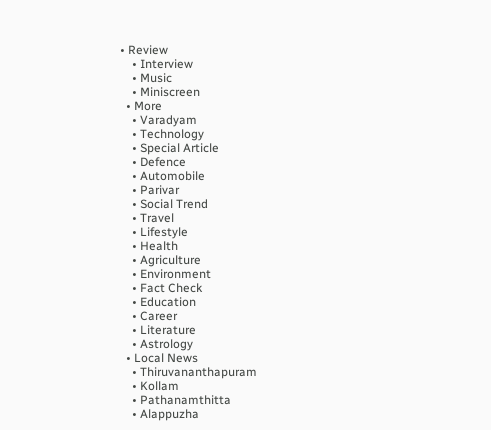• Review
    • Interview
    • Music
    • Miniscreen
  • More
    • Varadyam
    • Technology
    • Special Article
    • Defence
    • Automobile
    • Parivar
    • Social Trend
    • Travel
    • Lifestyle
    • Health
    • Agriculture
    • Environment
    • Fact Check
    • Education
    • Career
    • Literature
    • Astrology
  • Local News
    • Thiruvananthapuram
    • Kollam
    • Pathanamthitta
    • Alappuzha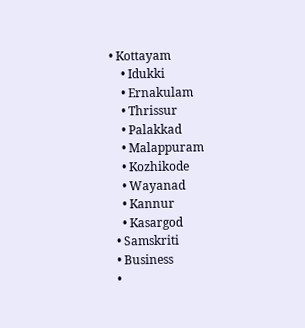• Kottayam
    • Idukki
    • Ernakulam
    • Thrissur
    • Palakkad
    • Malappuram
    • Kozhikode
    • Wayanad
    • Kannur
    • Kasargod
  • Samskriti
  • Business
  •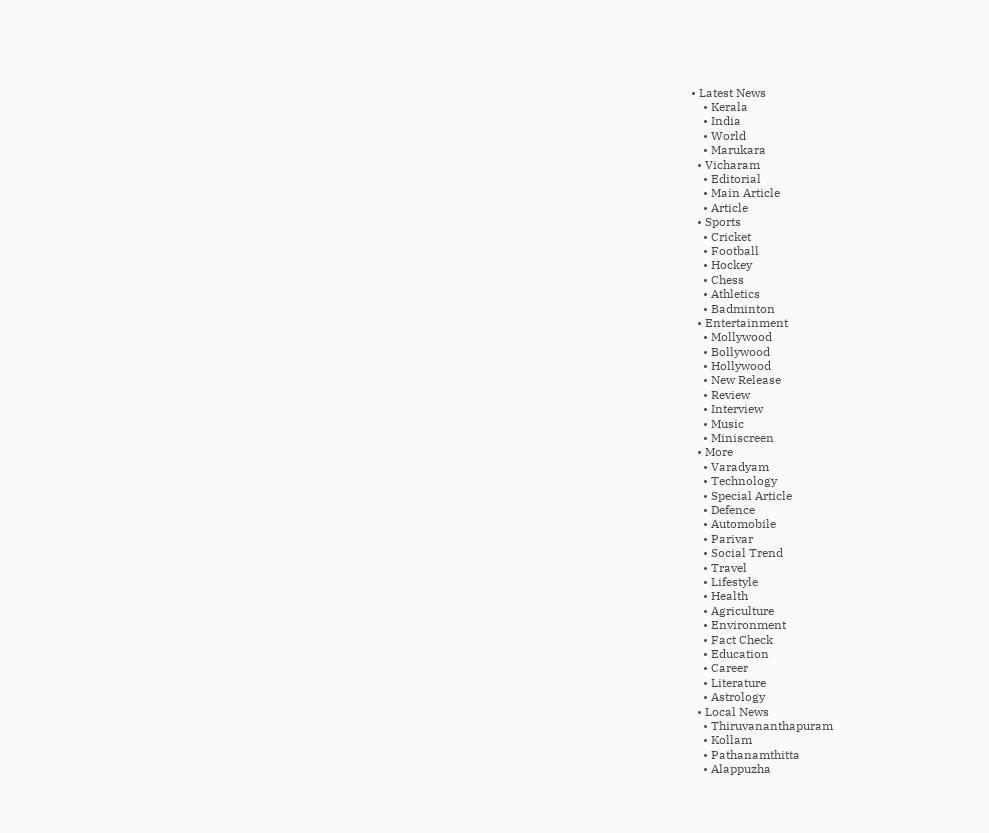• Latest News
    • Kerala
    • India
    • World
    • Marukara
  • Vicharam
    • Editorial
    • Main Article
    • Article
  • Sports
    • Cricket
    • Football
    • Hockey
    • Chess
    • Athletics
    • Badminton
  • Entertainment
    • Mollywood
    • Bollywood
    • Hollywood
    • New Release
    • Review
    • Interview
    • Music
    • Miniscreen
  • More
    • Varadyam
    • Technology
    • Special Article
    • Defence
    • Automobile
    • Parivar
    • Social Trend
    • Travel
    • Lifestyle
    • Health
    • Agriculture
    • Environment
    • Fact Check
    • Education
    • Career
    • Literature
    • Astrology
  • Local News
    • Thiruvananthapuram
    • Kollam
    • Pathanamthitta
    • Alappuzha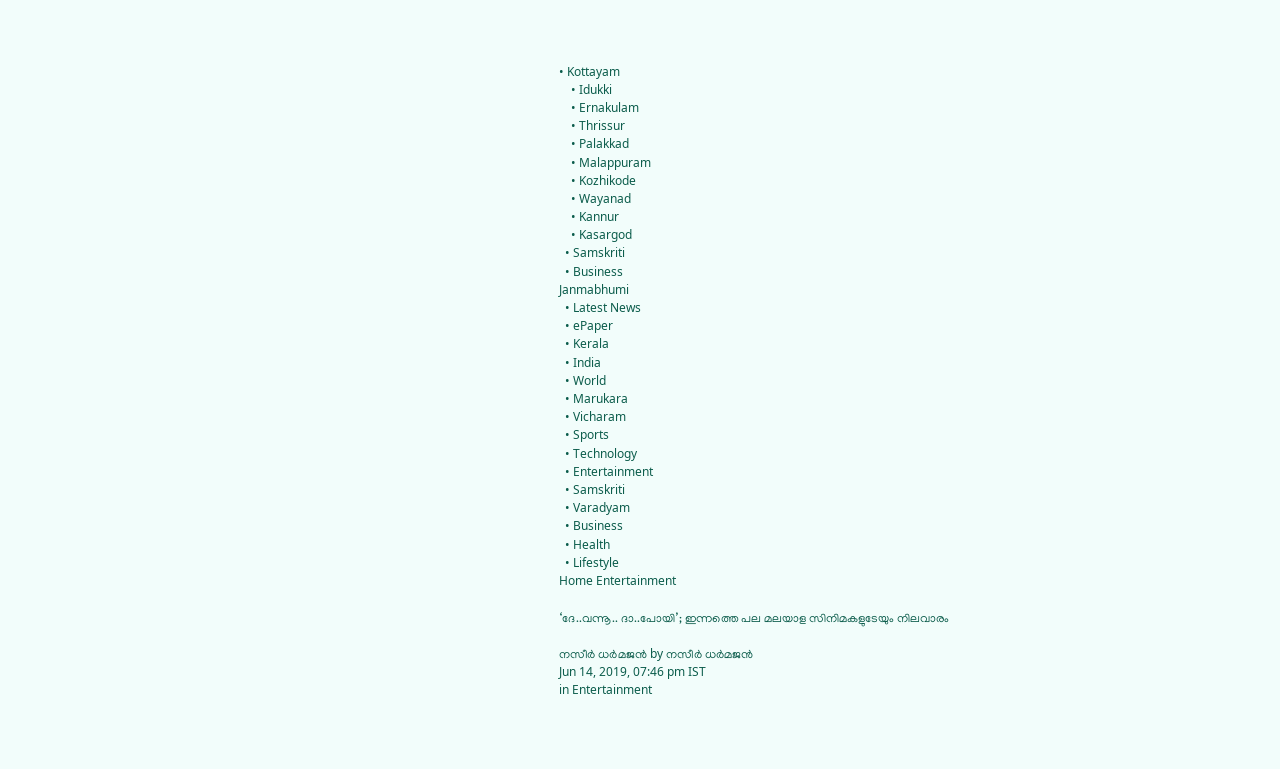• Kottayam
    • Idukki
    • Ernakulam
    • Thrissur
    • Palakkad
    • Malappuram
    • Kozhikode
    • Wayanad
    • Kannur
    • Kasargod
  • Samskriti
  • Business
Janmabhumi
  • Latest News
  • ePaper
  • Kerala
  • India
  • World
  • Marukara
  • Vicharam
  • Sports
  • Technology
  • Entertainment
  • Samskriti
  • Varadyam
  • Business
  • Health
  • Lifestyle
Home Entertainment

‘ദേ..വന്നൂ.. ദാ..പോയി’; ഇന്നത്തെ പല മലയാള സിനിമകളുടേയും നിലവാരം

നസീര്‍ ധര്‍മജന്‍ by നസീര്‍ ധര്‍മജന്‍
Jun 14, 2019, 07:46 pm IST
in Entertainment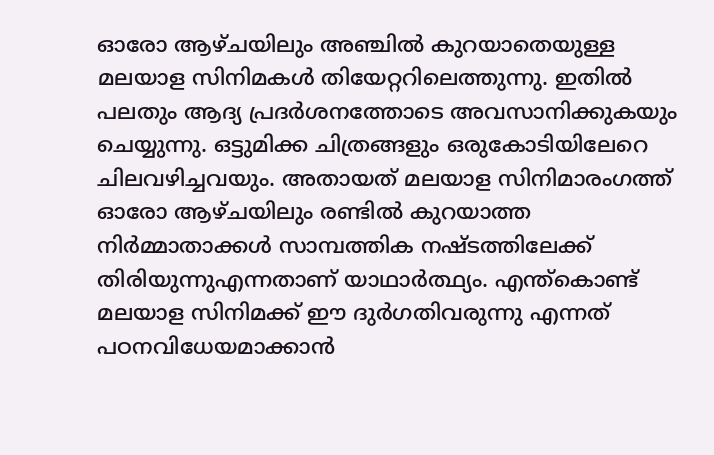ഓരോ ആഴ്ചയിലും അഞ്ചില്‍ കുറയാതെയുള്ള മലയാള സിനിമകള്‍ തിയേറ്ററിലെത്തുന്നു. ഇതില്‍ പലതും ആദ്യ പ്രദര്‍ശനത്തോടെ അവസാനിക്കുകയും ചെയ്യുന്നു. ഒട്ടുമിക്ക ചിത്രങ്ങളും ഒരുകോടിയിലേറെ ചിലവഴിച്ചവയും. അതായത് മലയാള സിനിമാരംഗത്ത് ഓരോ ആഴ്ചയിലും രണ്ടില്‍ കുറയാത്ത നിര്‍മ്മാതാക്കള്‍ സാമ്പത്തിക നഷ്ടത്തിലേക്ക് തിരിയുന്നുഎന്നതാണ് യാഥാര്‍ത്ഥ്യം. എന്ത്കൊണ്ട് മലയാള സിനിമക്ക് ഈ ദുര്‍ഗതിവരുന്നു എന്നത് പഠനവിധേയമാക്കാന്‍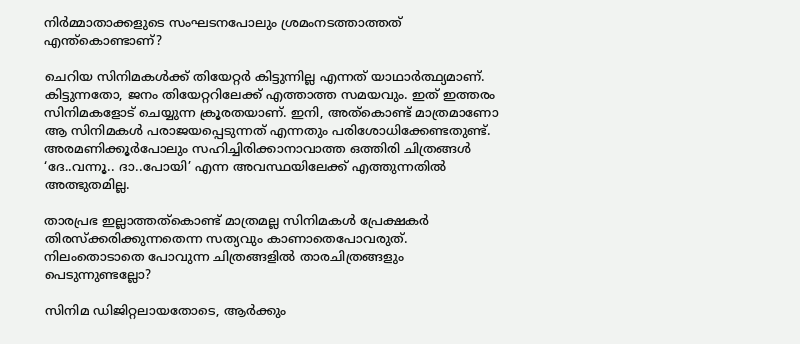നിര്‍മ്മാതാക്കളുടെ സംഘടനപോലും ശ്രമംനടത്താത്തത് എന്ത്കൊണ്ടാണ്?

ചെറിയ സിനിമകള്‍ക്ക് തിയേറ്റര്‍ കിട്ടുന്നില്ല എന്നത് യാഥാര്‍ത്ഥ്യമാണ്. കിട്ടുന്നതോ, ജനം തിയേറ്ററിലേക്ക് എത്താത്ത സമയവും. ഇത് ഇത്തരം സിനിമകളോട് ചെയ്യുന്ന ക്രൂരതയാണ്. ഇനി, അത്കൊണ്ട് മാത്രമാണോ ആ സിനിമകള്‍ പരാജയപ്പെടുന്നത് എന്നതും പരിശോധിക്കേണ്ടതുണ്ട്. അരമണിക്കൂര്‍പോലും സഹിച്ചിരിക്കാനാവാത്ത ഒത്തിരി ചിത്രങ്ങള്‍ ‘ദേ..വന്നൂ.. ദാ..പോയി’ എന്ന അവസ്ഥയിലേക്ക് എത്തുന്നതില്‍ അത്ഭുതമില്ല.

താരപ്രഭ ഇല്ലാത്തത്കൊണ്ട് മാത്രമല്ല സിനിമകള്‍ പ്രേക്ഷകര്‍ തിരസ്‌ക്കരിക്കുന്നതെന്ന സത്യവും കാണാതെപോവരുത്. നിലംതൊടാതെ പോവുന്ന ചിത്രങ്ങളില്‍ താരചിത്രങ്ങളും പെടുന്നുണ്ടല്ലോ?

സിനിമ ഡിജിറ്റലായതോടെ, ആര്‍ക്കും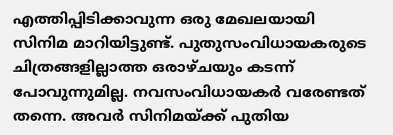എത്തിപ്പിടിക്കാവുന്ന ഒരു മേഖലയായി സിനിമ മാറിയിട്ടുണ്ട്. പുതുസംവിധായകരുടെ ചിത്രങ്ങളില്ലാത്ത ഒരാഴ്ചയും കടന്ന് പോവുന്നുമില്ല. നവസംവിധായകര്‍ വരേണ്ടത് തന്നെ. അവര്‍ സിനിമയ്‌ക്ക് പുതിയ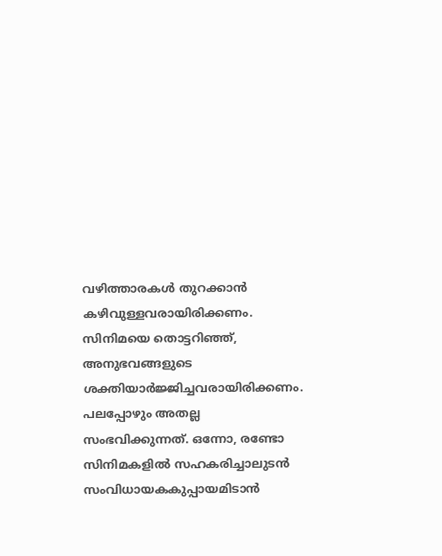വഴിത്താരകള്‍ തുറക്കാന്‍ കഴിവുള്ളവരായിരിക്കണം. സിനിമയെ തൊട്ടറിഞ്ഞ്, അനുഭവങ്ങളുടെ ശക്തിയാര്‍ജ്ജിച്ചവരായിരിക്കണം. പലപ്പോഴും അതല്ല സംഭവിക്കുന്നത്. ഒന്നോ, രണ്ടോ സിനിമകളില്‍ സഹകരിച്ചാലുടന്‍ സംവിധായകകുപ്പായമിടാന്‍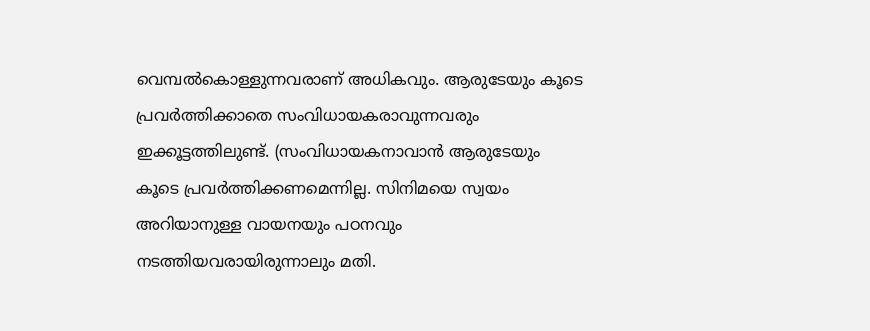വെമ്പല്‍കൊള്ളുന്നവരാണ് അധികവും. ആരുടേയും കൂടെ പ്രവര്‍ത്തിക്കാതെ സംവിധായകരാവുന്നവരും ഇക്കൂട്ടത്തിലുണ്ട്. (സംവിധായകനാവാന്‍ ആരുടേയും കൂടെ പ്രവര്‍ത്തിക്കണമെന്നില്ല. സിനിമയെ സ്വയം അറിയാനുള്ള വായനയും പഠനവും നടത്തിയവരായിരുന്നാലും മതി.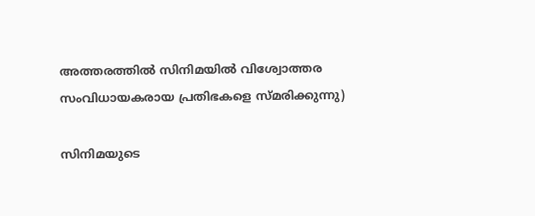അത്തരത്തില്‍ സിനിമയില്‍ വിശ്വോത്തര സംവിധായകരായ പ്രതിഭകളെ സ്മരിക്കുന്നു)

സിനിമയുടെ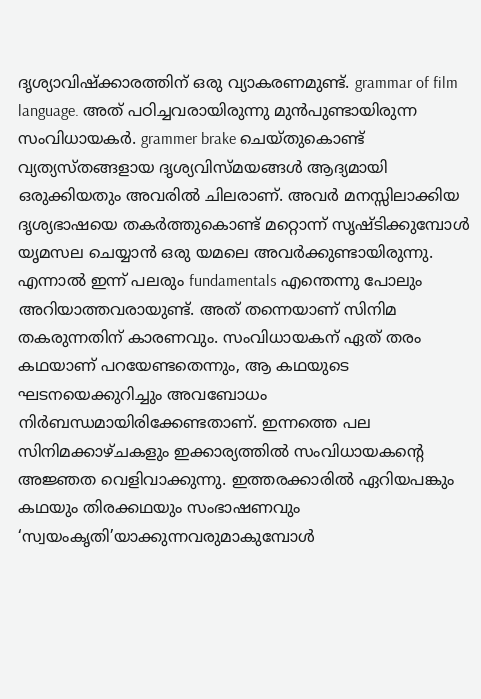ദൃശ്യാവിഷ്‌ക്കാരത്തിന് ഒരു വ്യാകരണമുണ്ട്. grammar of film language. അത് പഠിച്ചവരായിരുന്നു മുന്‍പുണ്ടായിരുന്ന സംവിധായകര്‍. grammer brake ചെയ്തുകൊണ്ട് വ്യത്യസ്തങ്ങളായ ദൃശ്യവിസ്മയങ്ങള്‍ ആദ്യമായി ഒരുക്കിയതും അവരില്‍ ചിലരാണ്. അവര്‍ മനസ്സിലാക്കിയ ദൃശ്യഭാഷയെ തകര്‍ത്തുകൊണ്ട് മറ്റൊന്ന് സൃഷ്ടിക്കുമ്പോള്‍ യൃമസല ചെയ്യാന്‍ ഒരു യമലെ അവര്‍ക്കുണ്ടായിരുന്നു. എന്നാല്‍ ഇന്ന് പലരും fundamentals എന്തെന്നു പോലും അറിയാത്തവരായുണ്ട്. അത് തന്നെയാണ് സിനിമ തകരുന്നതിന് കാരണവും. സംവിധായകന് ഏത് തരം കഥയാണ് പറയേണ്ടതെന്നും, ആ കഥയുടെ ഘടനയെക്കുറിച്ചും അവബോധം നിര്‍ബന്ധമായിരിക്കേണ്ടതാണ്. ഇന്നത്തെ പല സിനിമക്കാഴ്ചകളും ഇക്കാര്യത്തില്‍ സംവിധായകന്റെ അജ്ഞത വെളിവാക്കുന്നു. ഇത്തരക്കാരില്‍ ഏറിയപങ്കും കഥയും തിരക്കഥയും സംഭാഷണവും ‘സ്വയംകൃതി’യാക്കുന്നവരുമാകുമ്പോള്‍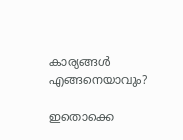കാര്യങ്ങള്‍ എങ്ങനെയാവും?

ഇതൊക്കെ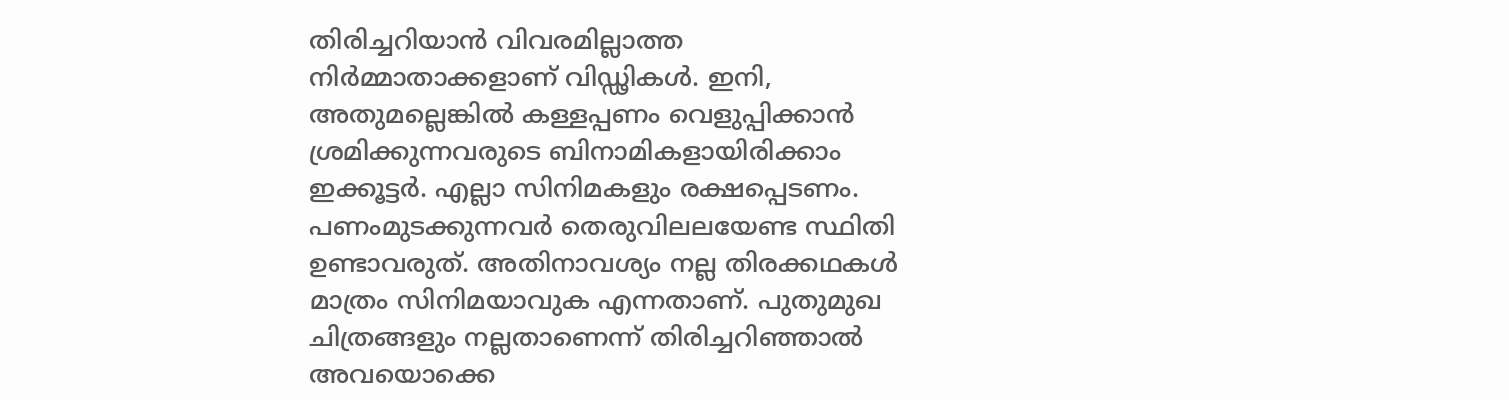തിരിച്ചറിയാന്‍ വിവരമില്ലാത്ത നിര്‍മ്മാതാക്കളാണ് വിഡ്ഢികള്‍. ഇനി, അതുമല്ലെങ്കില്‍ കള്ളപ്പണം വെളുപ്പിക്കാന്‍ ശ്രമിക്കുന്നവരുടെ ബിനാമികളായിരിക്കാം ഇക്കൂട്ടര്‍. എല്ലാ സിനിമകളും രക്ഷപ്പെടണം. പണംമുടക്കുന്നവര്‍ തെരുവിലലയേണ്ട സ്ഥിതി ഉണ്ടാവരുത്. അതിനാവശ്യം നല്ല തിരക്കഥകള്‍ മാത്രം സിനിമയാവുക എന്നതാണ്. പുതുമുഖ ചിത്രങ്ങളും നല്ലതാണെന്ന് തിരിച്ചറിഞ്ഞാല്‍ അവയൊക്കെ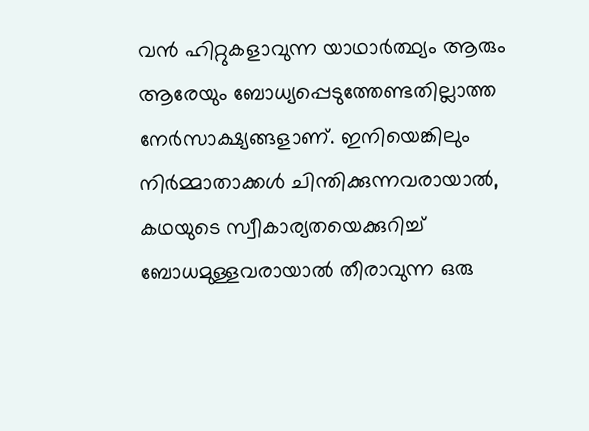വന്‍ ഹിറ്റുകളാവുന്ന യാഥാര്‍ത്ഥ്യം ആരും ആരേയും ബോധ്യപ്പെടുത്തേണ്ടതില്ലാത്ത നേര്‍സാക്ഷ്യങ്ങളാണ്. ഇനിയെങ്കിലും നിര്‍മ്മാതാക്കള്‍ ചിന്തിക്കുന്നവരായാല്‍, കഥയുടെ സ്വീകാര്യതയെക്കുറിച്ച് ബോധമുള്ളവരായാല്‍ തീരാവുന്ന ഒരു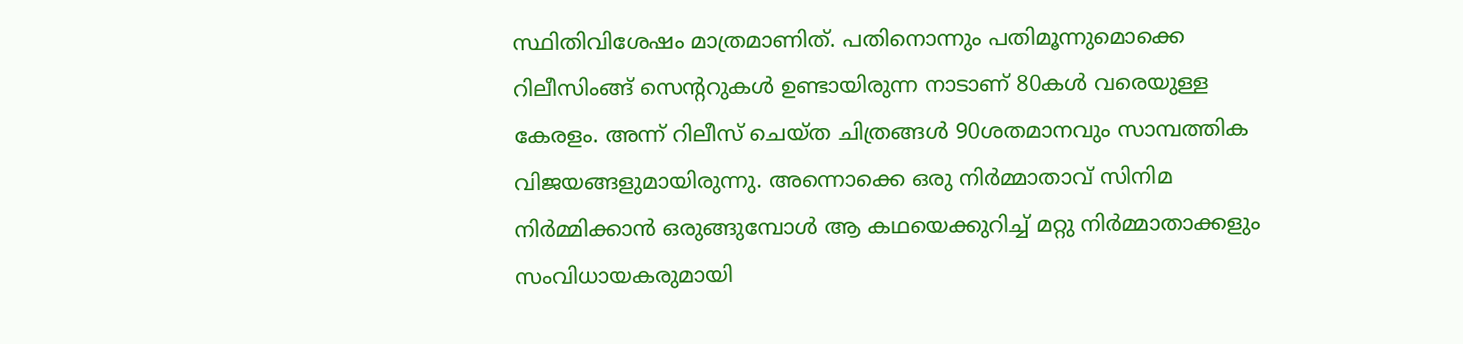സ്ഥിതിവിശേഷം മാത്രമാണിത്. പതിനൊന്നും പതിമൂന്നുമൊക്കെ റിലീസിംങ്ങ് സെന്ററുകള്‍ ഉണ്ടായിരുന്ന നാടാണ് 80കള്‍ വരെയുള്ള കേരളം. അന്ന് റിലീസ് ചെയ്ത ചിത്രങ്ങള്‍ 90ശതമാനവും സാമ്പത്തിക വിജയങ്ങളുമായിരുന്നു. അന്നൊക്കെ ഒരു നിര്‍മ്മാതാവ് സിനിമ നിര്‍മ്മിക്കാന്‍ ഒരുങ്ങുമ്പോള്‍ ആ കഥയെക്കുറിച്ച് മറ്റു നിര്‍മ്മാതാക്കളും സംവിധായകരുമായി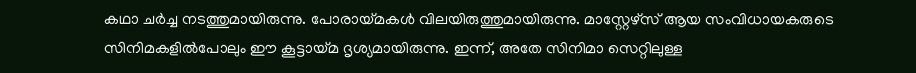കഥാ ചര്‍ച്ച നടത്തുമായിരുന്നു. പോരായ്‌മകള്‍ വിലയിരുത്തുമായിരുന്നു. മാസ്റ്റേഴ്സ് ആയ സംവിധായകരുടെ സിനിമകളില്‍പോലും ഈ കൂട്ടായ്‌മ ദൃശ്യമായിരുന്നു. ഇന്ന്, അതേ സിനിമാ സെറ്റിലുള്ള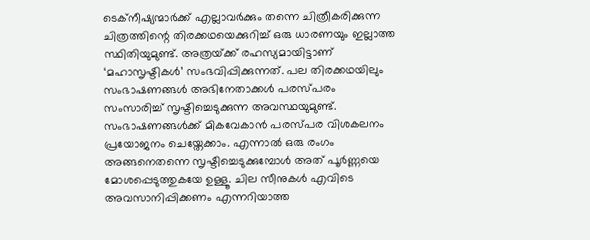ടെക്നീഷ്യന്മാര്‍ക്ക് എല്ലാവര്‍ക്കും തന്നെ ചിത്രീകരിക്കുന്ന ചിത്രത്തിന്റെ തിരക്കഥയെക്കുറിച്ച് ഒരു ധാരണയും ഇല്ലാത്ത സ്ഥിതിയുമുണ്ട്. അത്രയ്‌ക്ക് രഹസ്യമായിട്ടാണ് ‘മഹാസൃഷ്ടികള്‍’ സംഭവിപ്പിക്കുന്നത്. പല തിരക്കഥയിലും സംഭാഷണങ്ങള്‍ അഭിനേതാക്കള്‍ പരസ്പരം സംസാരിച്ച് സൃഷ്ടിച്ചെടുക്കുന്ന അവസ്ഥയുമുണ്ട്. സംഭാഷണങ്ങള്‍ക്ക് മികവേകാന്‍ പരസ്പര വിശകലനം പ്രയോജനം ചെയ്തേക്കാം. എന്നാല്‍ ഒരു രംഗം അങ്ങനെതന്നെ സൃഷ്ടിച്ചെടുക്കുമ്പോള്‍ അത് പൂര്‍ണ്ണയെ മോശപ്പെടുത്തുകയേ ഉള്ളൂ. ചില സീനുകള്‍ എവിടെ അവസാനിപ്പിക്കണം എന്നറിയാത്ത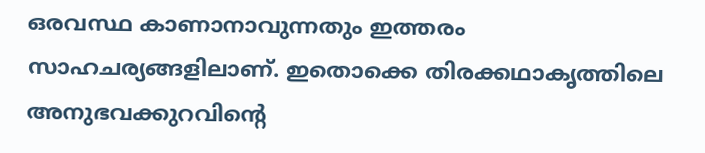ഒരവസ്ഥ കാണാനാവുന്നതും ഇത്തരം സാഹചര്യങ്ങളിലാണ്. ഇതൊക്കെ തിരക്കഥാകൃത്തിലെ അനുഭവക്കുറവിന്റെ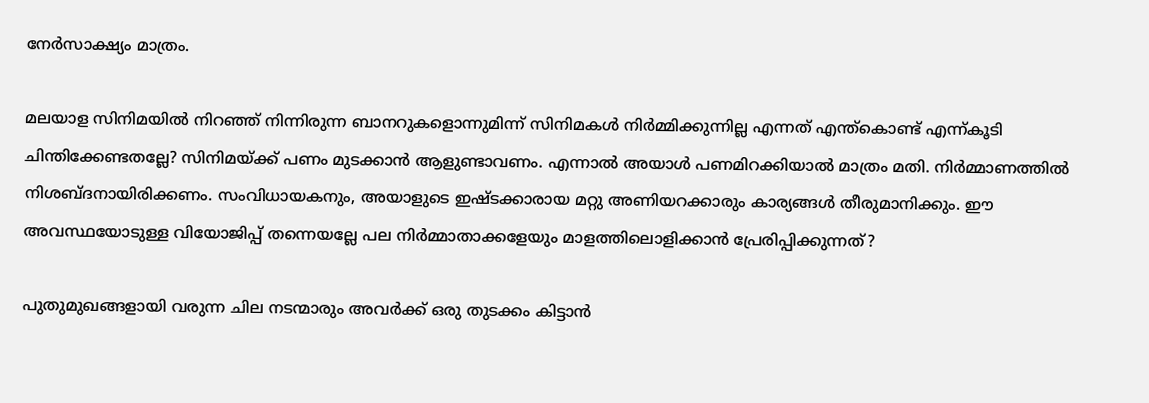നേര്‍സാക്ഷ്യം മാത്രം.

മലയാള സിനിമയില്‍ നിറഞ്ഞ് നിന്നിരുന്ന ബാനറുകളൊന്നുമിന്ന് സിനിമകള്‍ നിര്‍മ്മിക്കുന്നില്ല എന്നത് എന്ത്കൊണ്ട് എന്ന്കൂടി ചിന്തിക്കേണ്ടതല്ലേ? സിനിമയ്‌ക്ക് പണം മുടക്കാന്‍ ആളുണ്ടാവണം. എന്നാല്‍ അയാള്‍ പണമിറക്കിയാല്‍ മാത്രം മതി. നിര്‍മ്മാണത്തില്‍ നിശബ്ദനായിരിക്കണം. സംവിധായകനും, അയാളുടെ ഇഷ്ടക്കാരായ മറ്റു അണിയറക്കാരും കാര്യങ്ങള്‍ തീരുമാനിക്കും. ഈ അവസ്ഥയോടുള്ള വിയോജിപ്പ് തന്നെയല്ലേ പല നിര്‍മ്മാതാക്കളേയും മാളത്തിലൊളിക്കാന്‍ പ്രേരിപ്പിക്കുന്നത്?

പുതുമുഖങ്ങളായി വരുന്ന ചില നടന്മാരും അവര്‍ക്ക് ഒരു തുടക്കം കിട്ടാന്‍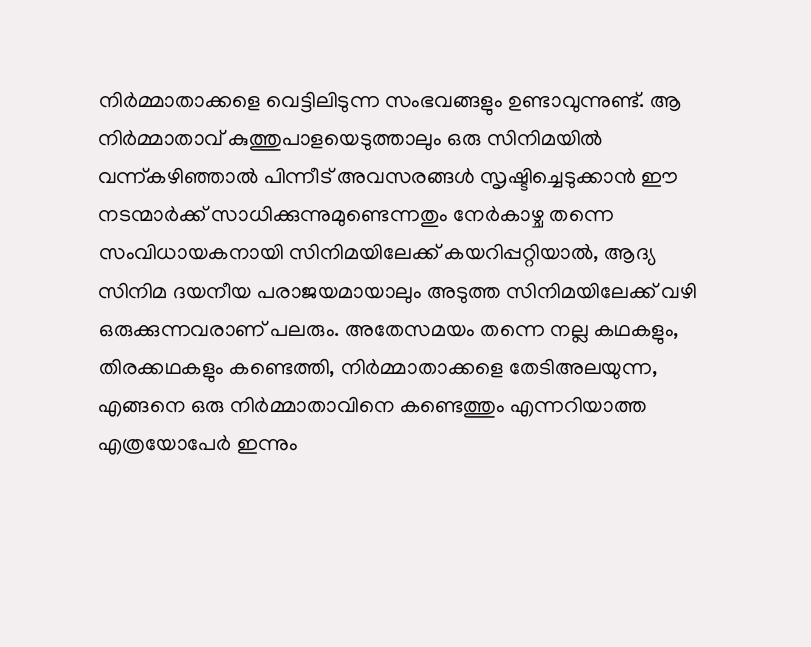നിര്‍മ്മാതാക്കളെ വെട്ടിലിടുന്ന സംഭവങ്ങളും ഉണ്ടാവുന്നുണ്ട്. ആ നിര്‍മ്മാതാവ് കുത്തുപാളയെടുത്താലും ഒരു സിനിമയില്‍ വന്ന്കഴിഞ്ഞാല്‍ പിന്നീട് അവസരങ്ങള്‍ സൃഷ്ടിച്ചെടുക്കാന്‍ ഈ നടന്മാര്‍ക്ക് സാധിക്കുന്നുമുണ്ടെന്നതും നേര്‍കാഴ്ച തന്നെ സംവിധായകനായി സിനിമയിലേക്ക് കയറിപ്പറ്റിയാല്‍, ആദ്യ സിനിമ ദയനീയ പരാജയമായാലും അടുത്ത സിനിമയിലേക്ക് വഴി ഒരുക്കുന്നവരാണ് പലരും. അതേസമയം തന്നെ നല്ല കഥകളും, തിരക്കഥകളും കണ്ടെത്തി, നിര്‍മ്മാതാക്കളെ തേടിഅലയുന്ന, എങ്ങനെ ഒരു നിര്‍മ്മാതാവിനെ കണ്ടെത്തും എന്നറിയാത്ത എത്രയോപേര്‍ ഇന്നും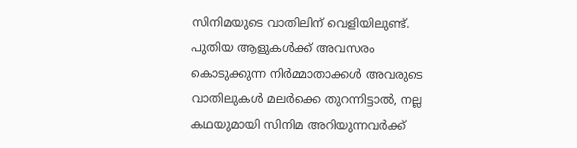സിനിമയുടെ വാതിലിന് വെളിയിലുണ്ട്. പുതിയ ആളുകള്‍ക്ക് അവസരം കൊടുക്കുന്ന നിര്‍മ്മാതാക്കള്‍ അവരുടെ വാതിലുകള്‍ മലര്‍ക്കെ തുറന്നിട്ടാല്‍, നല്ല കഥയുമായി സിനിമ അറിയുന്നവര്‍ക്ക്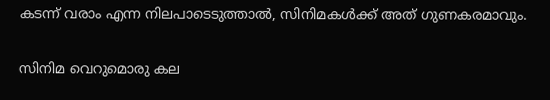കടന്ന് വരാം എന്ന നിലപാടെടുത്താല്‍, സിനിമകള്‍ക്ക് അത് ഗുണകരമാവും.

സിനിമ വെറുമൊരു കല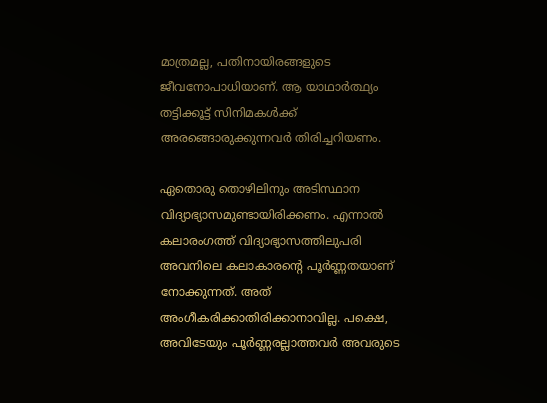മാത്രമല്ല, പതിനായിരങ്ങളുടെ ജീവനോപാധിയാണ്. ആ യാഥാര്‍ത്ഥ്യം തട്ടിക്കൂട്ട് സിനിമകള്‍ക്ക് അരങ്ങൊരുക്കുന്നവര്‍ തിരിച്ചറിയണം.

ഏതൊരു തൊഴിലിനും അടിസ്ഥാന വിദ്യാഭ്യാസമുണ്ടായിരിക്കണം. എന്നാല്‍ കലാരംഗത്ത് വിദ്യാഭ്യാസത്തിലുപരി അവനിലെ കലാകാരന്റെ പൂര്‍ണ്ണതയാണ് നോക്കുന്നത്. അത് അംഗീകരിക്കാതിരിക്കാനാവില്ല. പക്ഷെ, അവിടേയും പൂര്‍ണ്ണരല്ലാത്തവര്‍ അവരുടെ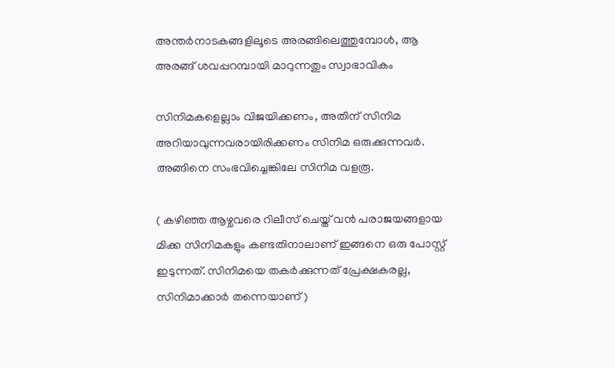അന്തര്‍നാടകങ്ങളിലൂടെ അരങ്ങിലെത്തുമ്പോള്‍, ആ അരങ്ങ് ശവപ്പറമ്പായി മാറുന്നതും സ്വാഭാവികം

സിനിമകളെല്ലാം വിജയിക്കണം, അതിന് സിനിമ അറിയാവുന്നവരായിരിക്കണം സിനിമ ഒരുക്കുന്നവര്‍. അങ്ങിനെ സംഭവിച്ചെങ്കിലേ സിനിമ വളരൂ.

( കഴിഞ്ഞ ആഴ്ചവരെ റിലീസ് ചെയ്ത് വന്‍ പരാജയങ്ങളായ മിക്ക സിനിമകളും കണ്ടതിനാലാണ് ഇങ്ങനെ ഒരു പോസ്റ്റ് ഇടുന്നത്. സിനിമയെ തകര്‍ക്കുന്നത് പ്രേക്ഷകരല്ല, സിനിമാക്കാര്‍ തന്നെയാണ് )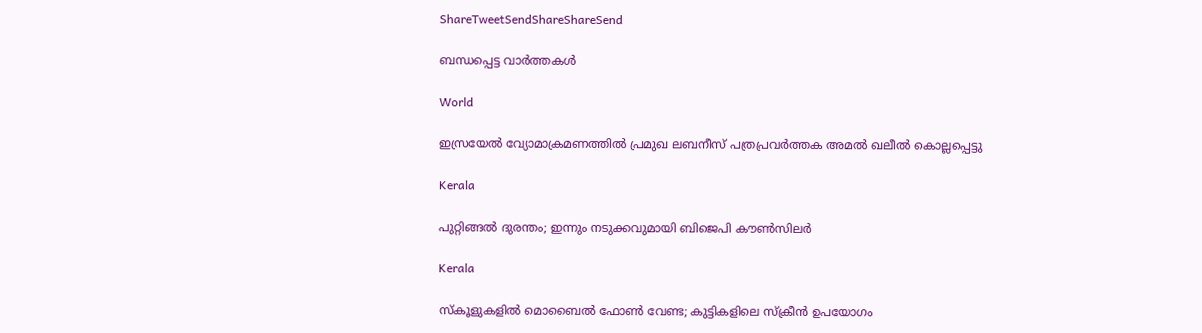ShareTweetSendShareShareSend

ബന്ധപ്പെട്ട വാര്‍ത്തകള്‍

World

ഇസ്രയേൽ വ്യോമാക്രമണത്തിൽ പ്രമുഖ ലബനീസ് പത്രപ്രവർത്തക അമൽ ഖലീൽ കൊല്ലപ്പെട്ടു

Kerala

പുറ്റിങ്ങല്‍ ദുരന്തം; ഇന്നും നടുക്കവുമായി ബിജെപി കൗണ്‍സിലര്‍

Kerala

സ്‌കൂളുകളില്‍ മൊബൈല്‍ ഫോണ്‍ വേണ്ട; കുട്ടികളിലെ സ്‌ക്രീന്‍ ഉപയോഗം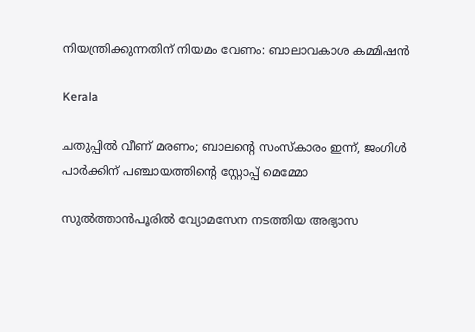നിയന്ത്രിക്കുന്നതിന് നിയമം വേണം: ബാലാവകാശ കമ്മിഷന്‍

Kerala

ചതുപ്പില്‍ വീണ് മരണം; ബാലന്റെ സംസ്‌കാരം ഇന്ന്, ജംഗിള്‍ പാര്‍ക്കിന് പഞ്ചായത്തിന്റെ സ്റ്റോപ്പ് മെമ്മോ

സുല്‍ത്താന്‍പൂരില്‍ വ്യോമസേന നടത്തിയ അഭ്യാസ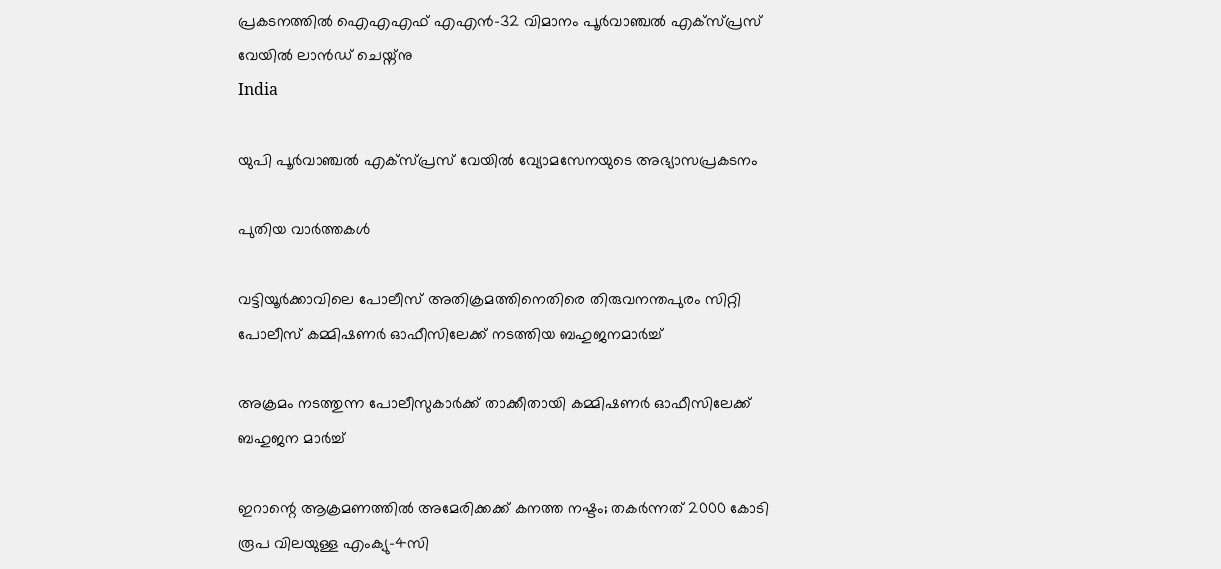പ്രകടനത്തില്‍ ഐഎഎഫ് എഎന്‍-32 വിമാനം പൂര്‍വാഞ്ചല്‍ എക്‌സ്പ്രസ് വേയില്‍ ലാന്‍ഡ് ചെയ്ന്നു
India

യുപി പൂര്‍വാഞ്ചല്‍ എക്‌സ്പ്രസ് വേയില്‍ വ്യോമസേനയുടെ അഭ്യാസപ്രകടനം

പുതിയ വാര്‍ത്തകള്‍

വട്ടിയൂര്‍ക്കാവിലെ പോലീസ് അതിക്രമത്തിനെതിരെ തിരുവനന്തപുരം സിറ്റി പോലീസ് കമ്മിഷണര്‍ ഓഫീസിലേക്ക് നടത്തിയ ബഹുജനമാര്‍ച്ച്

അക്രമം നടത്തുന്ന പോലീസുകാര്‍ക്ക് താക്കീതായി കമ്മിഷണര്‍ ഓഫീസിലേക്ക് ബഹുജന മാര്‍ച്ച്

ഇറാന്റെ ആക്രമണത്തിൽ അമേരിക്കക്ക് കനത്ത നഷ്ടം; തകർന്നത് 2000 കോടി രൂപ വിലയുള്ള എംക്യു–4സി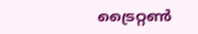ട്രൈറ്റൺ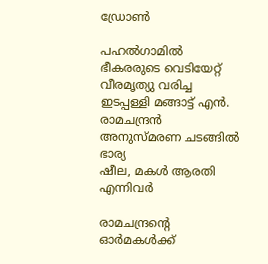ഡ്രോൺ

പഹല്‍ഗാമില്‍ ഭീകരരുടെ വെടിയേറ്റ് വീരമൃത്യു വരിച്ച ഇടപ്പള്ളി മങ്ങാട്ട് എന്‍. രാമചന്ദ്രന്‍ അനുസ്മരണ ചടങ്ങില്‍ ഭാര്യ
ഷീല, മകള്‍ ആരതി എന്നിവര്‍

രാമചന്ദ്രന്റെ ഓര്‍മകള്‍ക്ക്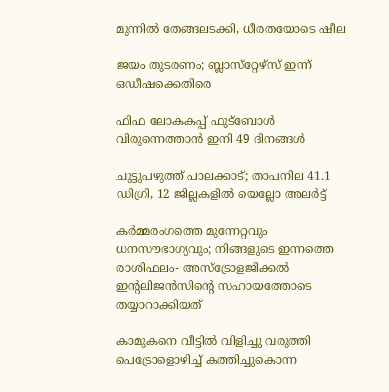മുന്നില്‍ തേങ്ങലടക്കി, ധീരതയോടെ ഷീല

ജയം തുടരണം; ബ്ലാസ്‌റ്റേഴ്‌സ് ഇന്ന് ഒഡീഷക്കെതിരെ

ഫിഫ ലോകകപ്പ് ഫുട്‌ബോള്‍ വിരുന്നെത്താന്‍ ഇനി 49 ദിനങ്ങള്‍

ചുട്ടുപഴുത്ത് പാലക്കാട്; താപനില 41.1 ഡിഗ്രി, 12 ജില്ലകളിൽ യെല്ലോ അലർട്ട്

കർമ്മരംഗത്തെ മുന്നേറ്റവും ധനസൗഭാഗ്യവും; നിങ്ങളുടെ ഇന്നത്തെ രാശിഫലം- അസ്ട്രോളജിക്കൽ ഇന്റലിജൻസിന്റെ സഹായത്തോടെ തയ്യാറാക്കിയത്

കാമുകനെ വീട്ടിൽ വിളിച്ചു വരുത്തി പെട്രോളൊഴിച്ച് കത്തിച്ചുകൊന്ന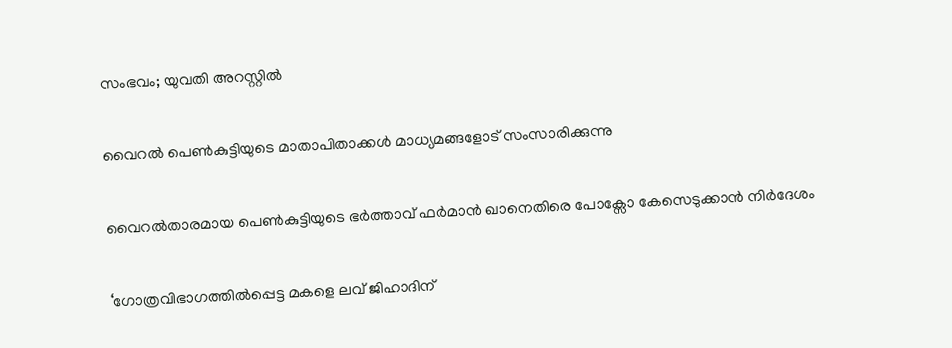സംഭവം; യുവതി അറസ്റ്റിൽ

വൈറല്‍ പെണ്‍കുട്ടിയുടെ മാതാപിതാക്കള്‍ മാധ്യമങ്ങളോട് സംസാരിക്കുന്നു

വൈറല്‍താരമായ പെണ്‍കുട്ടിയുടെ ഭര്‍ത്താവ് ഫര്‍മാന്‍ ഖാനെതിരെ പോക്സോ കേസെടുക്കാന്‍ നിര്‍ദേശം

‘ഗോത്രവിഭാഗത്തിൽപ്പെട്ട മകളെ ലവ് ജിഹാദിന്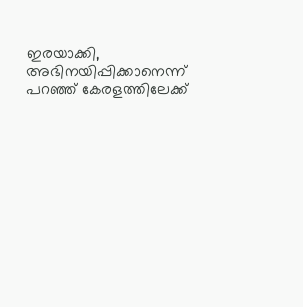ഇരയാക്കി, അഭിനയിപ്പിക്കാനെന്ന് പറഞ്ഞ് കേരളത്തിലേക്ക്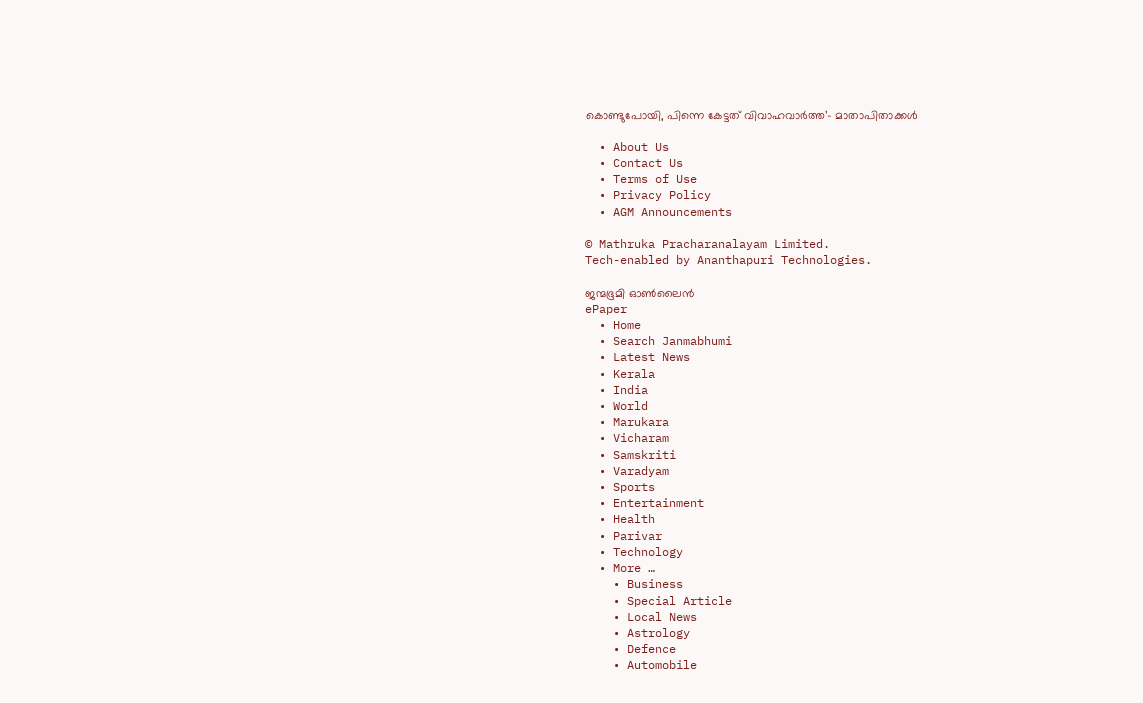കൊണ്ടുപോയി, പിന്നെ കേട്ടത് വിവാഹവാർത്ത’- മാതാപിതാക്കൾ

  • About Us
  • Contact Us
  • Terms of Use
  • Privacy Policy
  • AGM Announcements

© Mathruka Pracharanalayam Limited.
Tech-enabled by Ananthapuri Technologies.

ജന്മഭൂമി ഓണ്‍ലൈന്‍
ePaper
  • Home
  • Search Janmabhumi
  • Latest News
  • Kerala
  • India
  • World
  • Marukara
  • Vicharam
  • Samskriti
  • Varadyam
  • Sports
  • Entertainment
  • Health
  • Parivar
  • Technology
  • More …
    • Business
    • Special Article
    • Local News
    • Astrology
    • Defence
    • Automobile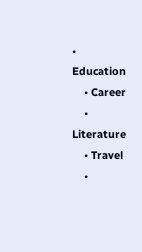• Education
    • Career
    • Literature
    • Travel
    •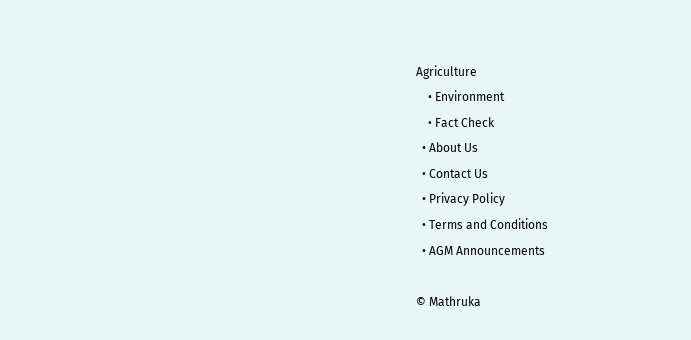Agriculture
    • Environment
    • Fact Check
  • About Us
  • Contact Us
  • Privacy Policy
  • Terms and Conditions
  • AGM Announcements

© Mathruka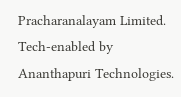Pracharanalayam Limited.
Tech-enabled by Ananthapuri Technologies.